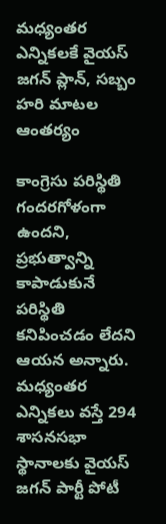మధ్యంతర ఎన్నికలకే వైయస్ జగన్ ప్లాన్, సబ్బం హరి మాటల ఆంతర్యం

కాంగ్రెసు పరిస్థితి గందరగోళంగా ఉందని, ప్రభుత్వాన్ని కాపాడుకునే పరిస్థితి కనిపించడం లేదని ఆయన అన్నారు. మధ్యంతర ఎన్నికలు వస్తే 294 శాసనసభా స్థానాలకు వైయస్ జగన్ పార్టీ పోటీ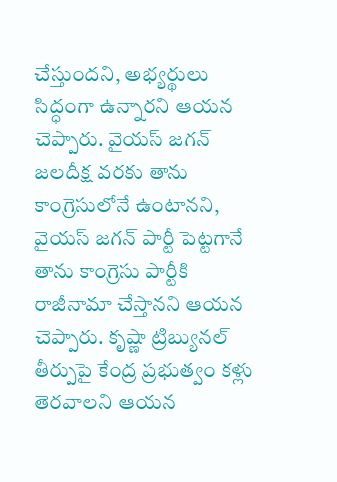చేస్తుందని, అభ్యర్థులు సిద్ధంగా ఉన్నారని ఆయన చెప్పారు. వైయస్ జగన్ జలదీక్ష వరకు తాను కాంగ్రెసులోనే ఉంటానని, వైయస్ జగన్ పార్టీ పెట్టగానే తాను కాంగ్రెసు పార్టీకి రాజీనామా చేస్తానని ఆయన చెప్పారు. కృష్ణా ట్రిబ్యునల్ తీర్పుపై కేంద్ర ప్రభుత్వం కళ్లు తెరవాలని ఆయన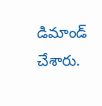డిమాండ్ చేశారు.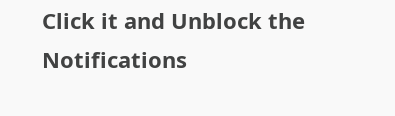Click it and Unblock the Notifications